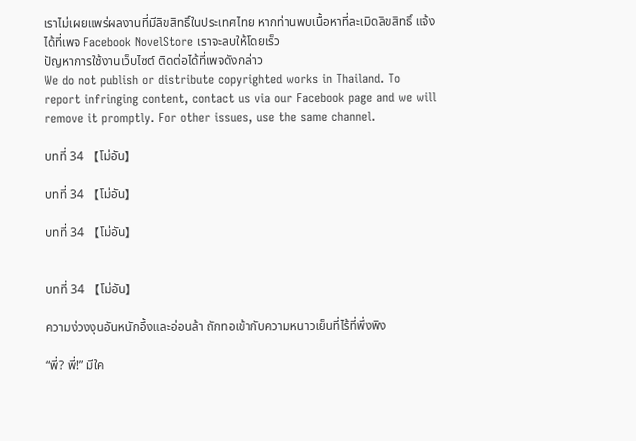เราไม่เผยแพร่ผลงานที่มีลิขสิทธิ์ในประเทศไทย หากท่านพบเนื้อหาที่ละเมิดลิขสิทธิ์ แจ้งได้ที่เพจ Facebook NovelStore เราจะลบให้โดยเร็ว
ปัญหาการใช้งานเว็บไซต์ ติดต่อได้ที่เพจดังกล่าว
We do not publish or distribute copyrighted works in Thailand. To report infringing content, contact us via our Facebook page and we will remove it promptly. For other issues, use the same channel.

บทที่ 34 【โม่อัน】

บทที่ 34 【โม่อัน】

บทที่ 34 【โม่อัน】


บทที่ 34 【โม่อัน】

ความง่วงงุนอันหนักอึ้งและอ่อนล้า ถักทอเข้ากับความหนาวเย็นที่ไร้ที่พึ่งพิง

“พี่? พี่!” มีใค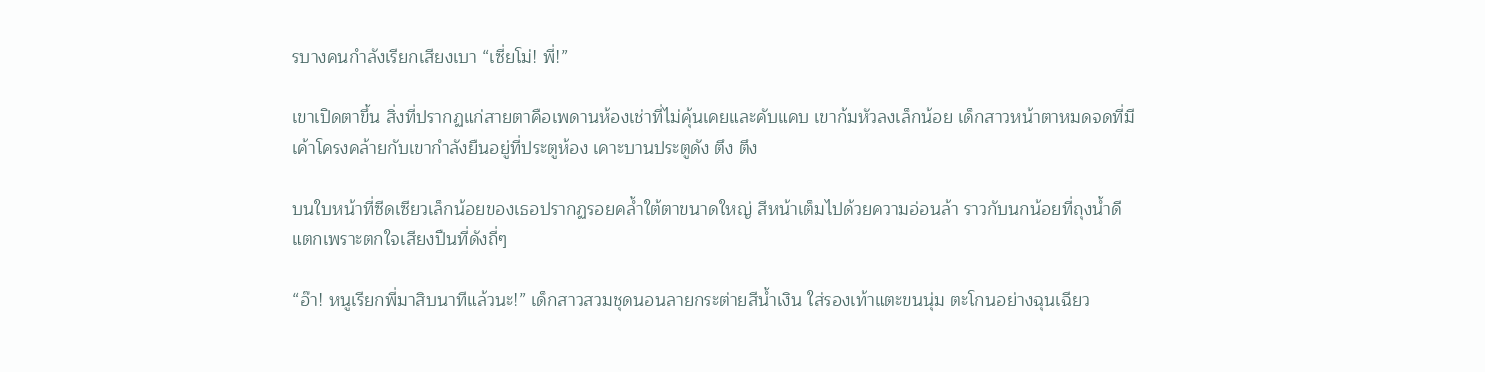รบางคนกำลังเรียกเสียงเบา “เซี่ยโม่! พี่!”

เขาเปิดตาขึ้น สิ่งที่ปรากฏแก่สายตาคือเพดานห้องเช่าที่ไม่คุ้นเคยและคับแคบ เขาก้มหัวลงเล็กน้อย เด็กสาวหน้าตาหมดจดที่มีเค้าโครงคล้ายกับเขากำลังยืนอยู่ที่ประตูห้อง เคาะบานประตูดัง ตึง ตึง

บนใบหน้าที่ซีดเซียวเล็กน้อยของเธอปรากฏรอยคล้ำใต้ตาขนาดใหญ่ สีหน้าเต็มไปด้วยความอ่อนล้า ราวกับนกน้อยที่ถุงน้ำดีแตกเพราะตกใจเสียงปืนที่ดังถี่ๆ

“อ๊า! หนูเรียกพี่มาสิบนาทีแล้วนะ!” เด็กสาวสวมชุดนอนลายกระต่ายสีน้ำเงิน ใส่รองเท้าแตะขนนุ่ม ตะโกนอย่างฉุนเฉียว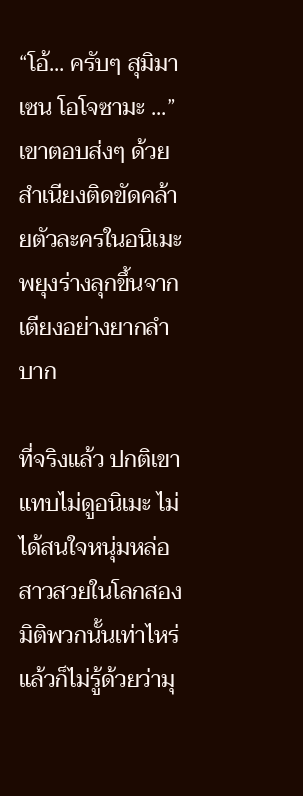“โอ้... ครับๆ สุมิมาเซน โอโจซามะ ...” เขาตอบส่งๆ ด้วยสำเนียงติดขัดคล้ายตัวละครในอนิเมะ พยุงร่างลุกขึ้นจากเตียงอย่างยากลำบาก

ที่จริงแล้ว ปกติเขาแทบไม่ดูอนิเมะ ไม่ได้สนใจหนุ่มหล่อสาวสวยในโลกสองมิติพวกนั้นเท่าไหร่ แล้วก็ไม่รู้ด้วยว่ามุ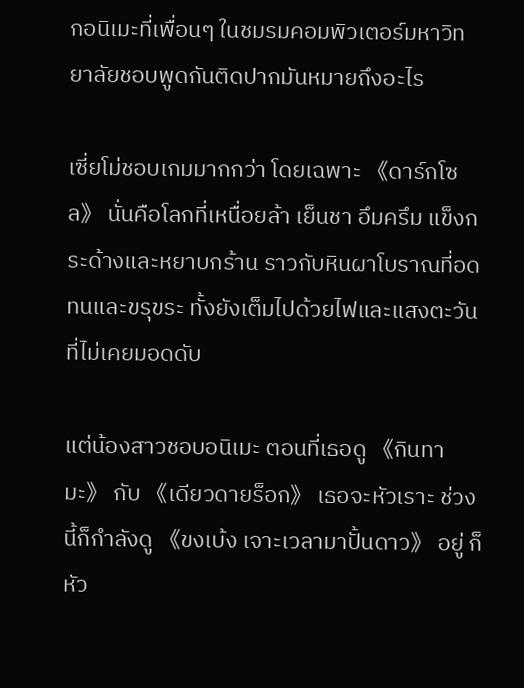กอนิเมะที่เพื่อนๆ ในชมรมคอมพิวเตอร์มหาวิทยาลัยชอบพูดกันติดปากมันหมายถึงอะไร

เซี่ยโม่ชอบเกมมากกว่า โดยเฉพาะ 《ดาร์กโซล》 นั่นคือโลกที่เหนื่อยล้า เย็นชา อึมครึม แข็งกระด้างและหยาบกร้าน ราวกับหินผาโบราณที่อดทนและขรุขระ ทั้งยังเต็มไปด้วยไฟและแสงตะวันที่ไม่เคยมอดดับ

แต่น้องสาวชอบอนิเมะ ตอนที่เธอดู 《กินทามะ》 กับ 《เดียวดายร็อก》 เธอจะหัวเราะ ช่วงนี้ก็กำลังดู 《ขงเบ้ง เจาะเวลามาปั้นดาว》 อยู่ ก็หัว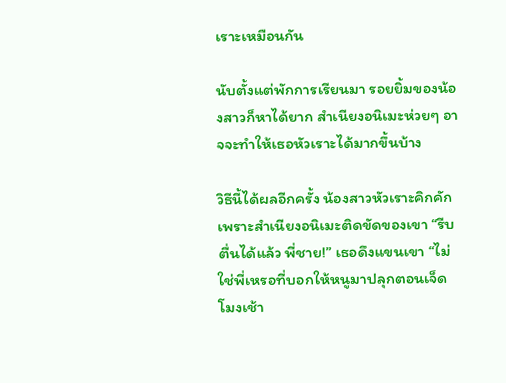เราะเหมือนกัน

นับตั้งแต่พักการเรียนมา รอยยิ้มของน้องสาวก็หาได้ยาก สำเนียงอนิเมะห่วยๆ อาจจะทำให้เธอหัวเราะได้มากขึ้นบ้าง

วิธีนี้ได้ผลอีกครั้ง น้องสาวหัวเราะคิกคักเพราะสำเนียงอนิเมะติดขัดของเขา “รีบตื่นได้แล้ว พี่ชาย!” เธอดึงแขนเขา “ไม่ใช่พี่เหรอที่บอกให้หนูมาปลุกตอนเจ็ดโมงเช้า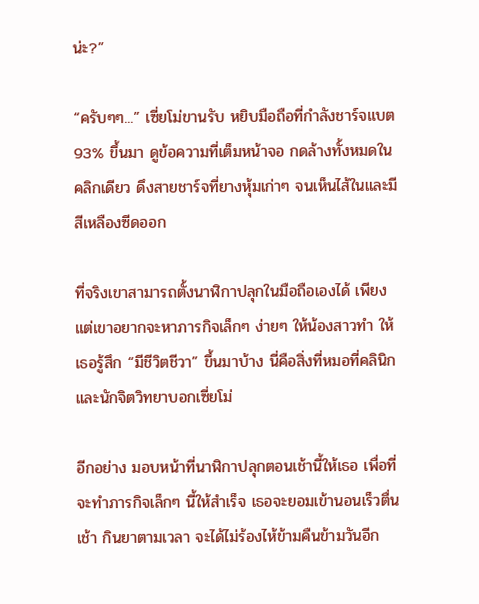น่ะ?”

“ครับๆๆ...” เซี่ยโม่ขานรับ หยิบมือถือที่กำลังชาร์จแบต 93% ขึ้นมา ดูข้อความที่เต็มหน้าจอ กดล้างทั้งหมดในคลิกเดียว ดึงสายชาร์จที่ยางหุ้มเก่าๆ จนเห็นไส้ในและมีสีเหลืองซีดออก

ที่จริงเขาสามารถตั้งนาฬิกาปลุกในมือถือเองได้ เพียงแต่เขาอยากจะหาภารกิจเล็กๆ ง่ายๆ ให้น้องสาวทำ ให้เธอรู้สึก “มีชีวิตชีวา” ขึ้นมาบ้าง นี่คือสิ่งที่หมอที่คลินิกและนักจิตวิทยาบอกเซี่ยโม่

อีกอย่าง มอบหน้าที่นาฬิกาปลุกตอนเช้านี้ให้เธอ เพื่อที่จะทำภารกิจเล็กๆ นี้ให้สำเร็จ เธอจะยอมเข้านอนเร็วตื่นเช้า กินยาตามเวลา จะได้ไม่ร้องไห้ข้ามคืนข้ามวันอีก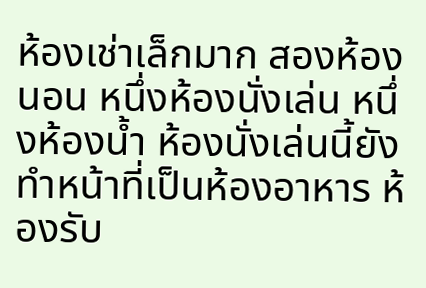ห้องเช่าเล็กมาก สองห้องนอน หนึ่งห้องนั่งเล่น หนึ่งห้องน้ำ ห้องนั่งเล่นนี้ยังทำหน้าที่เป็นห้องอาหาร ห้องรับ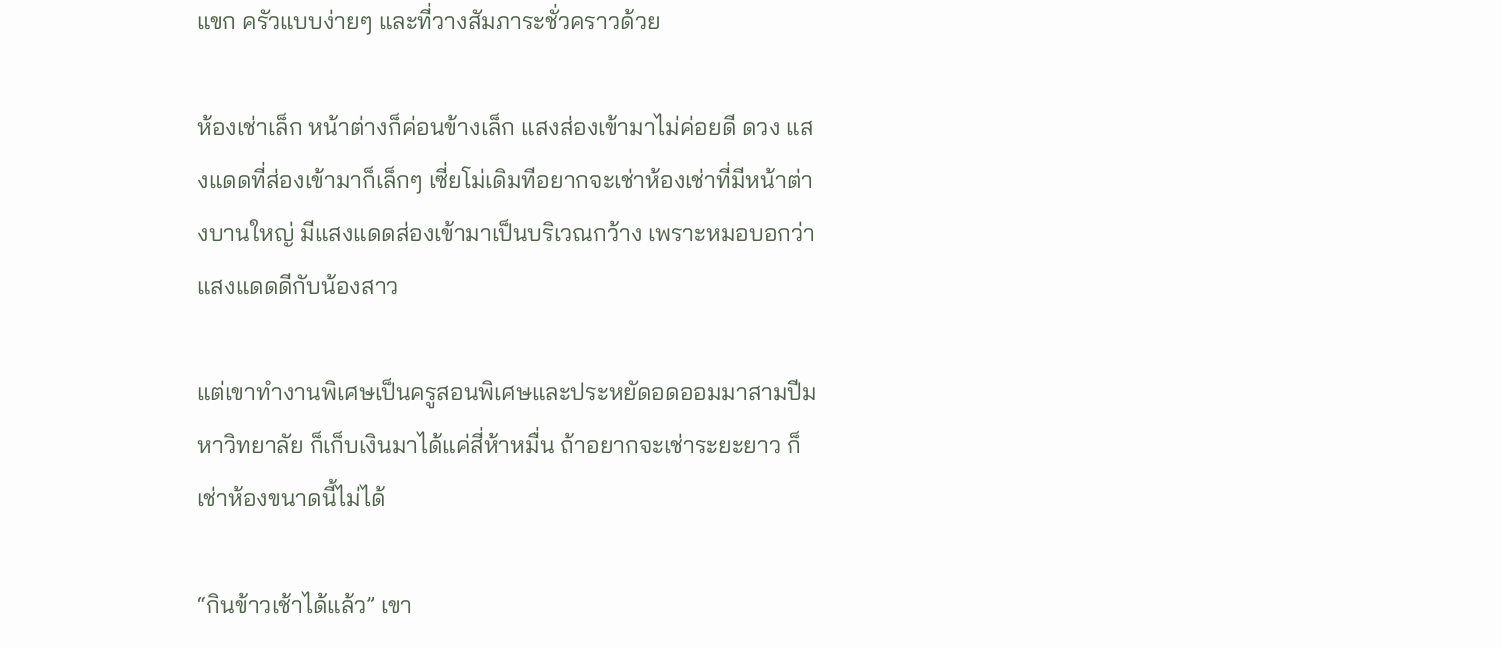แขก ครัวแบบง่ายๆ และที่วางสัมภาระชั่วคราวด้วย

ห้องเช่าเล็ก หน้าต่างก็ค่อนข้างเล็ก แสงส่องเข้ามาไม่ค่อยดี ดวง แสงแดดที่ส่องเข้ามาก็เล็กๆ เซี่ยโม่เดิมทีอยากจะเช่าห้องเช่าที่มีหน้าต่างบานใหญ่ มีแสงแดดส่องเข้ามาเป็นบริเวณกว้าง เพราะหมอบอกว่าแสงแดดดีกับน้องสาว

แต่เขาทำงานพิเศษเป็นครูสอนพิเศษและประหยัดอดออมมาสามปีมหาวิทยาลัย ก็เก็บเงินมาได้แค่สี่ห้าหมื่น ถ้าอยากจะเช่าระยะยาว ก็เช่าห้องขนาดนี้ไม่ได้

“กินข้าวเช้าได้แล้ว” เขา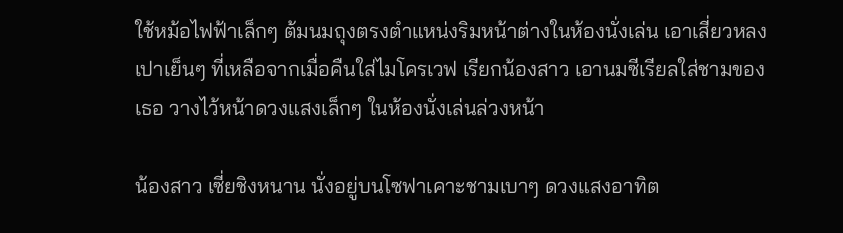ใช้หม้อไฟฟ้าเล็กๆ ต้มนมถุงตรงตำแหน่งริมหน้าต่างในห้องนั่งเล่น เอาเสี่ยวหลงเปาเย็นๆ ที่เหลือจากเมื่อคืนใส่ไมโครเวฟ เรียกน้องสาว เอานมซีเรียลใส่ชามของเธอ วางไว้หน้าดวงแสงเล็กๆ ในห้องนั่งเล่นล่วงหน้า

น้องสาว เซี่ยชิงหนาน นั่งอยู่บนโซฟาเคาะชามเบาๆ ดวงแสงอาทิต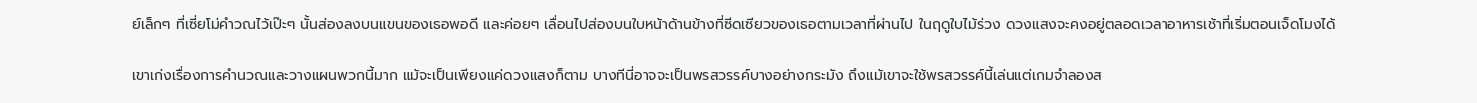ย์เล็กๆ ที่เซี่ยโม่คำวณไว้เป๊ะๆ นั้นส่องลงบนแขนของเธอพอดี และค่อยๆ เลื่อนไปส่องบนใบหน้าด้านข้างที่ซีดเซียวของเธอตามเวลาที่ผ่านไป ในฤดูใบไม้ร่วง ดวงแสงจะคงอยู่ตลอดเวลาอาหารเช้าที่เริ่มตอนเจ็ดโมงได้

เขาเก่งเรื่องการคำนวณและวางแผนพวกนี้มาก แม้จะเป็นเพียงแค่ดวงแสงก็ตาม บางทีนี่อาจจะเป็นพรสวรรค์บางอย่างกระมัง ถึงแม้เขาจะใช้พรสวรรค์นี้เล่นแต่เกมจำลองส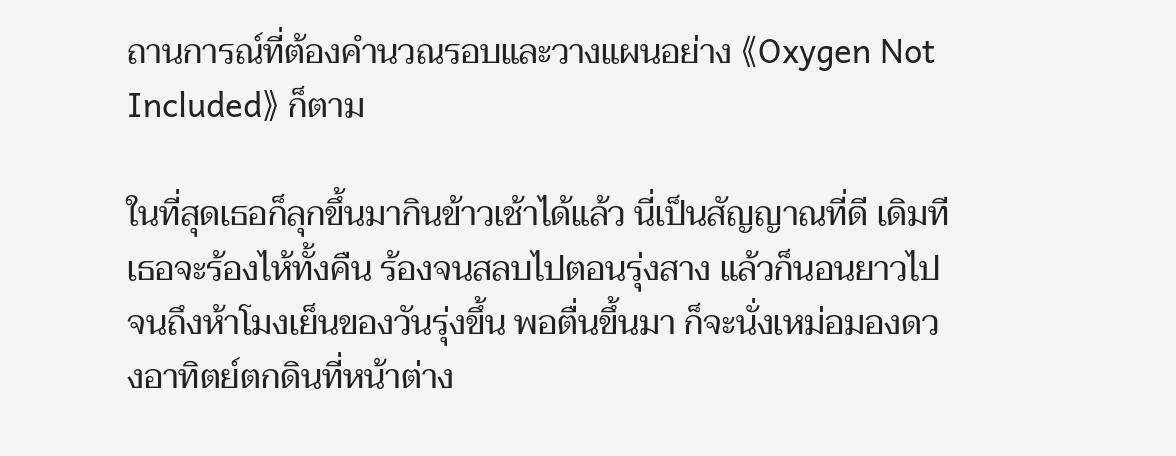ถานการณ์ที่ต้องคำนวณรอบและวางแผนอย่าง 《Oxygen Not Included》 ก็ตาม

ในที่สุดเธอก็ลุกขึ้นมากินข้าวเช้าได้แล้ว นี่เป็นสัญญาณที่ดี เดิมทีเธอจะร้องไห้ทั้งคืน ร้องจนสลบไปตอนรุ่งสาง แล้วก็นอนยาวไปจนถึงห้าโมงเย็นของวันรุ่งขึ้น พอตื่นขึ้นมา ก็จะนั่งเหม่อมองดวงอาทิตย์ตกดินที่หน้าต่าง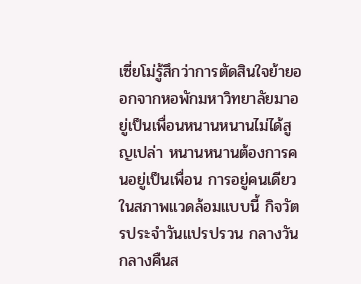เซี่ยโม่รู้สึกว่าการตัดสินใจย้ายออกจากหอพักมหาวิทยาลัยมาอยู่เป็นเพื่อนหนานหนานไม่ได้สูญเปล่า หนานหนานต้องการคนอยู่เป็นเพื่อน การอยู่คนเดียวในสภาพแวดล้อมแบบนี้ กิจวัตรประจำวันแปรปรวน กลางวันกลางคืนส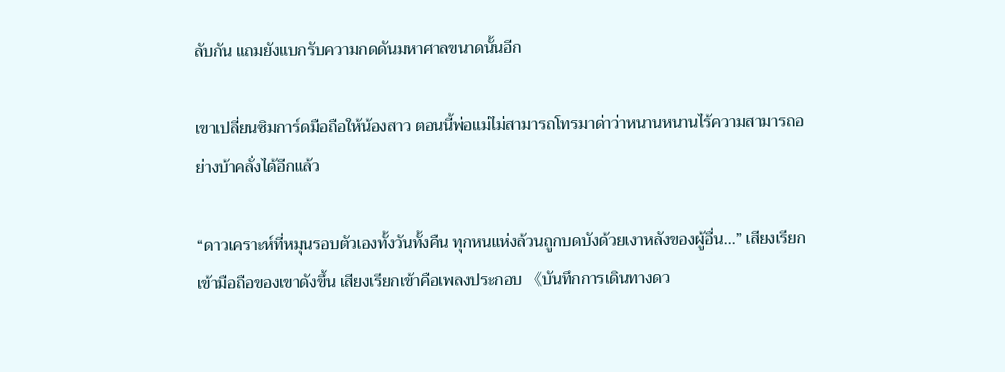ลับกัน แถมยังแบกรับความกดดันมหาศาลขนาดนั้นอีก

เขาเปลี่ยนซิมการ์ดมือถือให้น้องสาว ตอนนี้พ่อแม่ไม่สามารถโทรมาด่าว่าหนานหนานไร้ความสามารถอย่างบ้าคลั่งได้อีกแล้ว

“ดาวเคราะห์ที่หมุนรอบตัวเองทั้งวันทั้งคืน ทุกหนแห่งล้วนถูกบดบังด้วยเงาหลังของผู้อื่น...” เสียงเรียกเข้ามือถือของเขาดังขึ้น เสียงเรียกเข้าคือเพลงประกอบ 《บันทึกการเดินทางดว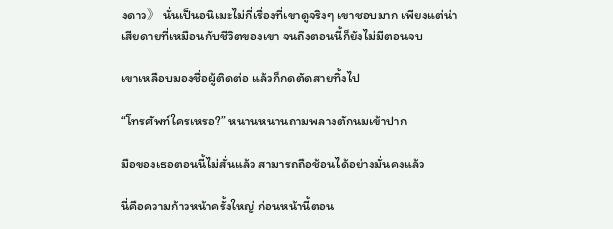งดาว》 นั่นเป็นอนิเมะไม่กี่เรื่องที่เขาดูจริงๆ เขาชอบมาก เพียงแต่น่าเสียดายที่เหมือนกับชีวิตของเขา จนถึงตอนนี้ก็ยังไม่มีตอนจบ

เขาเหลือบมองชื่อผู้ติดต่อ แล้วก็กดตัดสายทิ้งไป

“โทรศัพท์ใครเหรอ?” หนานหนานถามพลางตักนมเข้าปาก

มือของเธอตอนนี้ไม่สั่นแล้ว สามารถถือช้อนได้อย่างมั่นคงแล้ว

นี่คือความก้าวหน้าครั้งใหญ่ ก่อนหน้านี้ตอน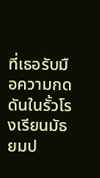ที่เธอรับมือความกดดันในรั้วโรงเรียนมัธยมป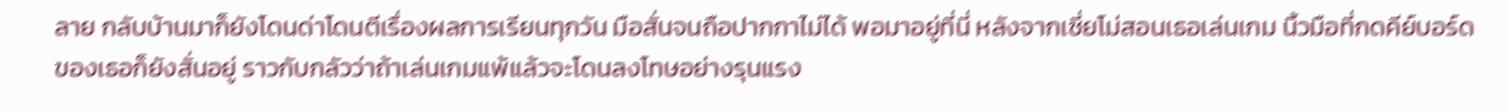ลาย กลับบ้านมาก็ยังโดนด่าโดนตีเรื่องผลการเรียนทุกวัน มือสั่นจนถือปากกาไม่ได้ พอมาอยู่ที่นี่ หลังจากเซี่ยโม่สอนเธอเล่นเกม นิ้วมือที่กดคีย์บอร์ดของเธอก็ยังสั่นอยู่ ราวกับกลัวว่าถ้าเล่นเกมแพ้แล้วจะโดนลงโทษอย่างรุนแรง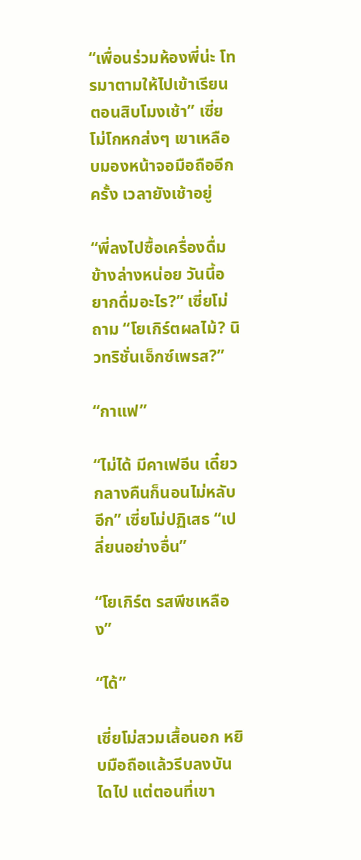“เพื่อนร่วมห้องพี่น่ะ โทรมาตามให้ไปเข้าเรียนตอนสิบโมงเช้า” เซี่ยโม่โกหกส่งๆ เขาเหลือบมองหน้าจอมือถืออีกครั้ง เวลายังเช้าอยู่

“พี่ลงไปซื้อเครื่องดื่มข้างล่างหน่อย วันนี้อยากดื่มอะไร?” เซี่ยโม่ถาม “โยเกิร์ตผลไม้? นิวทริชั่นเอ็กซ์เพรส?”

“กาแฟ”

“ไม่ได้ มีคาเฟอีน เดี๋ยวกลางคืนก็นอนไม่หลับอีก” เซี่ยโม่ปฏิเสธ “เปลี่ยนอย่างอื่น”

“โยเกิร์ต รสพีชเหลือง”

“ได้”

เซี่ยโม่สวมเสื้อนอก หยิบมือถือแล้วรีบลงบันไดไป แต่ตอนที่เขา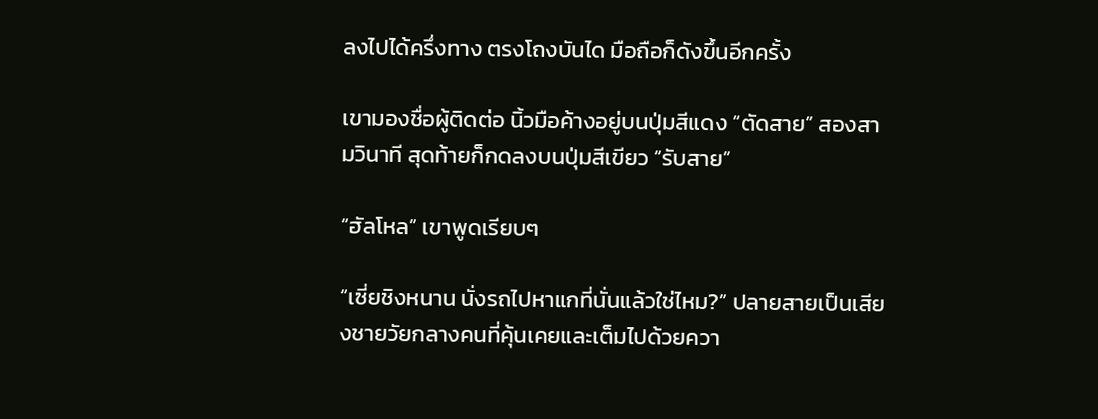ลงไปได้ครึ่งทาง ตรงโถงบันได มือถือก็ดังขึ้นอีกครั้ง

เขามองชื่อผู้ติดต่อ นิ้วมือค้างอยู่บนปุ่มสีแดง “ตัดสาย” สองสามวินาที สุดท้ายก็กดลงบนปุ่มสีเขียว “รับสาย”

“ฮัลโหล” เขาพูดเรียบๆ

“เซี่ยชิงหนาน นั่งรถไปหาแกที่นั่นแล้วใช่ไหม?” ปลายสายเป็นเสียงชายวัยกลางคนที่คุ้นเคยและเต็มไปด้วยควา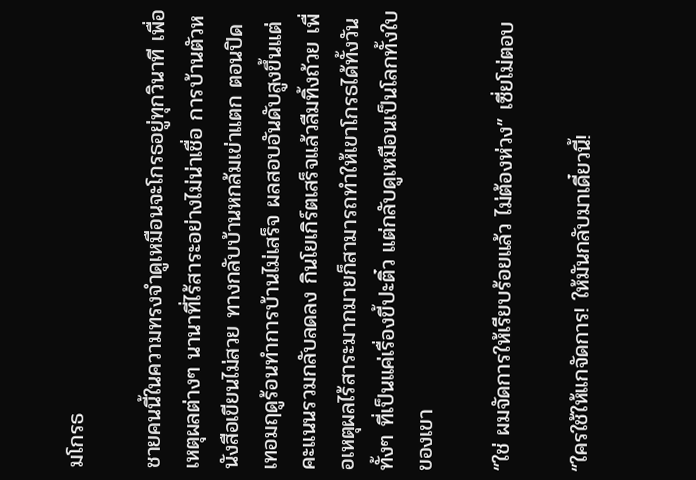มโกรธ

ชายคนนี้ในความทรงจำดูเหมือนจะโกรธอยู่ทุกวินาที เพื่อเหตุผลต่างๆ นานาที่ไร้สาระอย่างไม่น่าเชื่อ การบ้านตัวหนังสือเขียนไม่สวย ทางกลับบ้านหกล้มเข่าแตก ตอนปิดเทอมฤดูร้อนทำการบ้านไม่เสร็จ ผลสอบอันดับสูงขึ้นแต่คะแนนรวมกลับลดลง กินโยเกิร์ตเสร็จแล้วลืมทิ้งถ้วย เพื่อเหตุผลไร้สาระมากมายก็สามารถทำให้เขาโกรธได้ทั้งวัน ทั้งๆ ที่เป็นแค่เรื่องขี้ปะติ๋ว แต่กลับดูเหมือนเป็นโลกทั้งใบของเขา

“ใช่ ผมจัดการให้เรียบร้อยแล้ว ไม่ต้องห่วง” เซี่ยโม่ตอบ

“ใครใช้ให้แกจัดการ! ให้มันกลับมาเดี๋ยวนี้!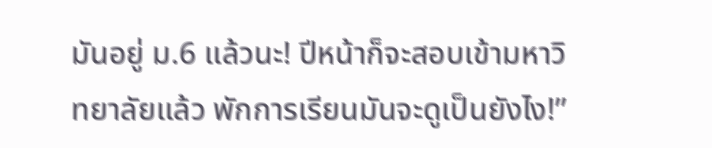มันอยู่ ม.6 แล้วนะ! ปีหน้าก็จะสอบเข้ามหาวิทยาลัยแล้ว พักการเรียนมันจะดูเป็นยังไง!”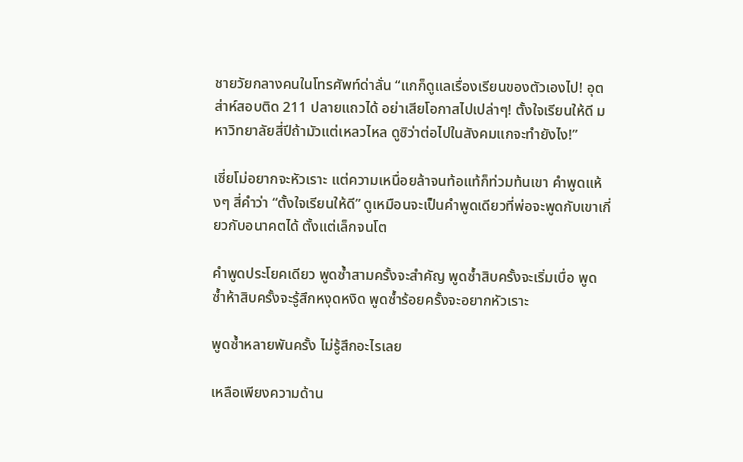ชายวัยกลางคนในโทรศัพท์ด่าลั่น “แกก็ดูแลเรื่องเรียนของตัวเองไป! อุตส่าห์สอบติด 211 ปลายแถวได้ อย่าเสียโอกาสไปเปล่าๆ! ตั้งใจเรียนให้ดี มหาวิทยาลัยสี่ปีถ้ามัวแต่เหลวไหล ดูซิว่าต่อไปในสังคมแกจะทำยังไง!”

เซี่ยโม่อยากจะหัวเราะ แต่ความเหนื่อยล้าจนท้อแท้ก็ท่วมท้นเขา คำพูดแห้งๆ สี่คำว่า “ตั้งใจเรียนให้ดี” ดูเหมือนจะเป็นคำพูดเดียวที่พ่อจะพูดกับเขาเกี่ยวกับอนาคตได้ ตั้งแต่เล็กจนโต

คำพูดประโยคเดียว พูดซ้ำสามครั้งจะสำคัญ พูดซ้ำสิบครั้งจะเริ่มเบื่อ พูดซ้ำห้าสิบครั้งจะรู้สึกหงุดหงิด พูดซ้ำร้อยครั้งจะอยากหัวเราะ

พูดซ้ำหลายพันครั้ง ไม่รู้สึกอะไรเลย

เหลือเพียงความด้าน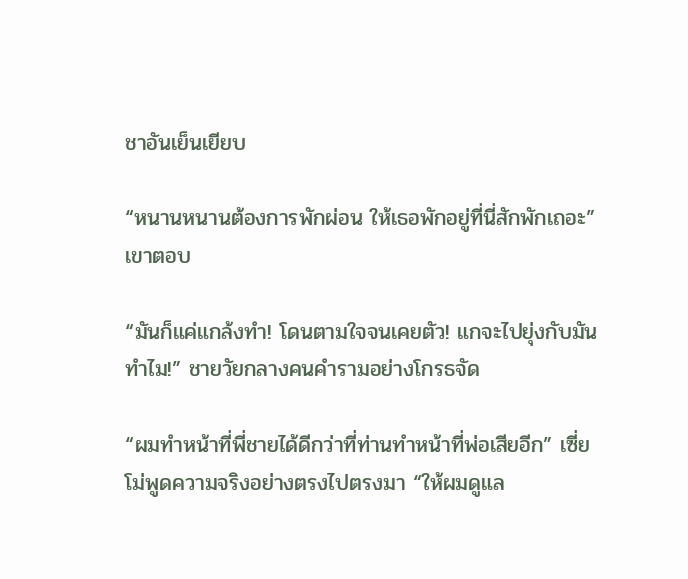ชาอันเย็นเยียบ

“หนานหนานต้องการพักผ่อน ให้เธอพักอยู่ที่นี่สักพักเถอะ” เขาตอบ

“มันก็แค่แกล้งทำ! โดนตามใจจนเคยตัว! แกจะไปยุ่งกับมันทำไม!” ชายวัยกลางคนคำรามอย่างโกรธจัด

“ผมทำหน้าที่พี่ชายได้ดีกว่าที่ท่านทำหน้าที่พ่อเสียอีก” เซี่ยโม่พูดความจริงอย่างตรงไปตรงมา “ให้ผมดูแล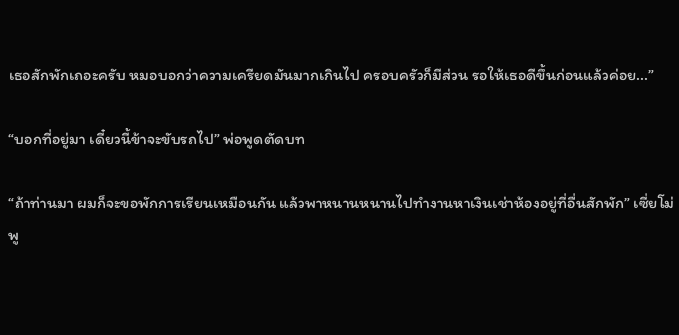เธอสักพักเถอะครับ หมอบอกว่าความเครียดมันมากเกินไป ครอบครัวก็มีส่วน รอให้เธอดีขึ้นก่อนแล้วค่อย...”

“บอกที่อยู่มา เดี๋ยวนี้ข้าจะขับรถไป” พ่อพูดตัดบท

“ถ้าท่านมา ผมก็จะขอพักการเรียนเหมือนกัน แล้วพาหนานหนานไปทำงานหาเงินเช่าห้องอยู่ที่อื่นสักพัก” เซี่ยโม่พู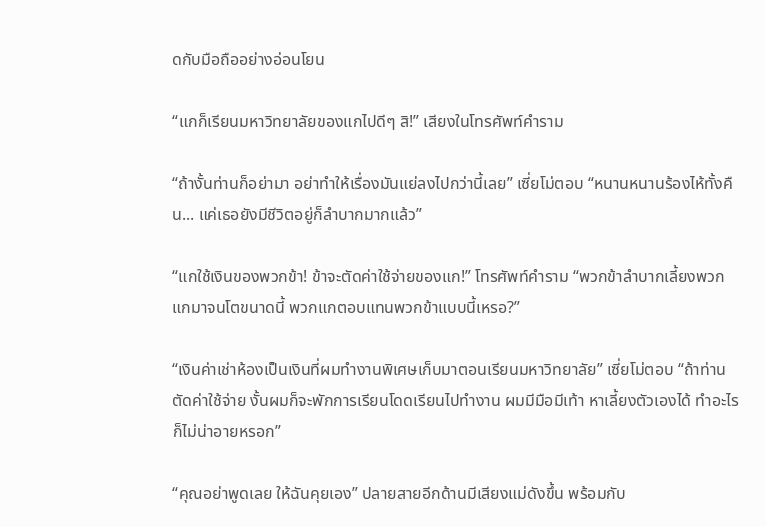ดกับมือถืออย่างอ่อนโยน

“แกก็เรียนมหาวิทยาลัยของแกไปดีๆ สิ!” เสียงในโทรศัพท์คำราม

“ถ้างั้นท่านก็อย่ามา อย่าทำให้เรื่องมันแย่ลงไปกว่านี้เลย” เซี่ยโม่ตอบ “หนานหนานร้องไห้ทั้งคืน... แค่เธอยังมีชีวิตอยู่ก็ลำบากมากแล้ว”

“แกใช้เงินของพวกข้า! ข้าจะตัดค่าใช้จ่ายของแก!” โทรศัพท์คำราม “พวกข้าลำบากเลี้ยงพวกแกมาจนโตขนาดนี้ พวกแกตอบแทนพวกข้าแบบนี้เหรอ?”

“เงินค่าเช่าห้องเป็นเงินที่ผมทำงานพิเศษเก็บมาตอนเรียนมหาวิทยาลัย” เซี่ยโม่ตอบ “ถ้าท่านตัดค่าใช้จ่าย งั้นผมก็จะพักการเรียนโดดเรียนไปทำงาน ผมมีมือมีเท้า หาเลี้ยงตัวเองได้ ทำอะไรก็ไม่น่าอายหรอก”

“คุณอย่าพูดเลย ให้ฉันคุยเอง” ปลายสายอีกด้านมีเสียงแม่ดังขึ้น พร้อมกับ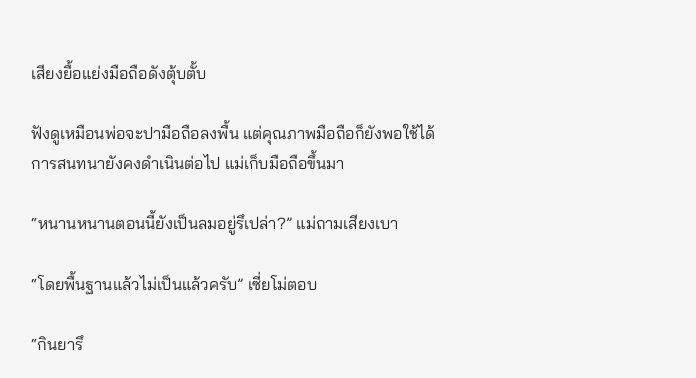เสียงยื้อแย่งมือถือดังตุ้บตั้บ

ฟังดูเหมือนพ่อจะปามือถือลงพื้น แต่คุณภาพมือถือก็ยังพอใช้ได้ การสนทนายังคงดำเนินต่อไป แม่เก็บมือถือขึ้นมา

“หนานหนานตอนนี้ยังเป็นลมอยู่รึเปล่า?” แม่ถามเสียงเบา

“โดยพื้นฐานแล้วไม่เป็นแล้วครับ” เซี่ยโม่ตอบ

“กินยารึ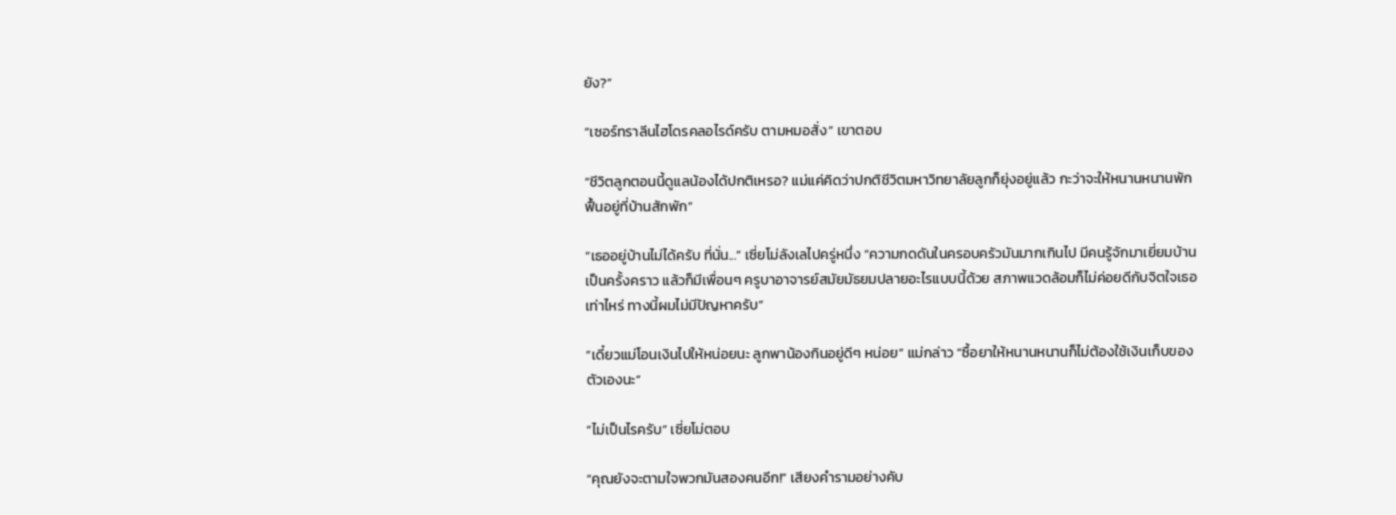ยัง?”

“เซอร์ทราลีนไฮโดรคลอไรด์ครับ ตามหมอสั่ง” เขาตอบ

“ชีวิตลูกตอนนี้ดูแลน้องได้ปกติเหรอ? แม่แค่คิดว่าปกติชีวิตมหาวิทยาลัยลูกก็ยุ่งอยู่แล้ว กะว่าจะให้หนานหนานพักฟื้นอยู่ที่บ้านสักพัก”

“เธออยู่บ้านไม่ได้ครับ ที่นั่น...” เซี่ยโม่ลังเลไปครู่หนึ่ง “ความกดดันในครอบครัวมันมากเกินไป มีคนรู้จักมาเยี่ยมบ้านเป็นครั้งคราว แล้วก็มีเพื่อนๆ ครูบาอาจารย์สมัยมัธยมปลายอะไรแบบนี้ด้วย สภาพแวดล้อมก็ไม่ค่อยดีกับจิตใจเธอเท่าไหร่ ทางนี้ผมไม่มีปัญหาครับ”

“เดี๋ยวแม่โอนเงินไปให้หน่อยนะ ลูกพาน้องกินอยู่ดีๆ หน่อย” แม่กล่าว “ซื้อยาให้หนานหนานก็ไม่ต้องใช้เงินเก็บของตัวเองนะ”

“ไม่เป็นไรครับ” เซี่ยโม่ตอบ

“คุณยังจะตามใจพวกมันสองคนอีก!” เสียงคำรามอย่างคับ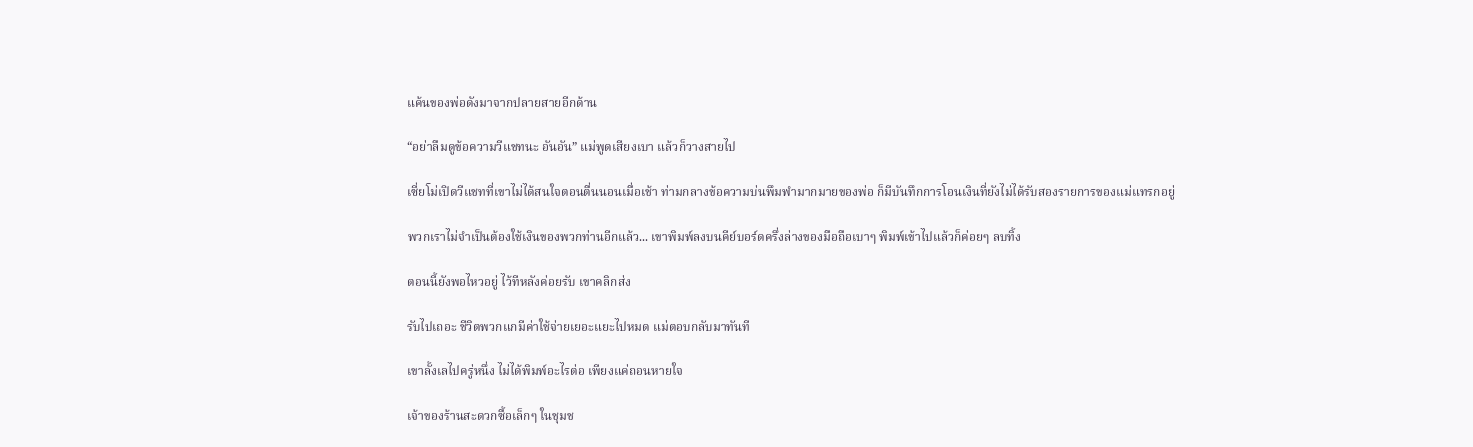แค้นของพ่อดังมาจากปลายสายอีกด้าน

“อย่าลืมดูข้อความวีแชทนะ อันอัน” แม่พูดเสียงเบา แล้วก็วางสายไป

เซี่ยโม่เปิดวีแชทที่เขาไม่ได้สนใจตอนตื่นนอนเมื่อเช้า ท่ามกลางข้อความบ่นพึมพำมากมายของพ่อ ก็มีบันทึกการโอนเงินที่ยังไม่ได้รับสองรายการของแม่แทรกอยู่

พวกเราไม่จำเป็นต้องใช้เงินของพวกท่านอีกแล้ว... เขาพิมพ์ลงบนคีย์บอร์ดครึ่งล่างของมือถือเบาๆ พิมพ์เข้าไปแล้วก็ค่อยๆ ลบทิ้ง

ตอนนี้ยังพอไหวอยู่ ไว้ทีหลังค่อยรับ เขาคลิกส่ง

รับไปเถอะ ชีวิตพวกแกมีค่าใช้จ่ายเยอะแยะไปหมด แม่ตอบกลับมาทันที

เขาลั้งเลไปครู่หนึ่ง ไม่ได้พิมพ์อะไรต่อ เพียงแค่ถอนหายใจ

เจ้าของร้านสะดวกซื้อเล็กๆ ในชุมช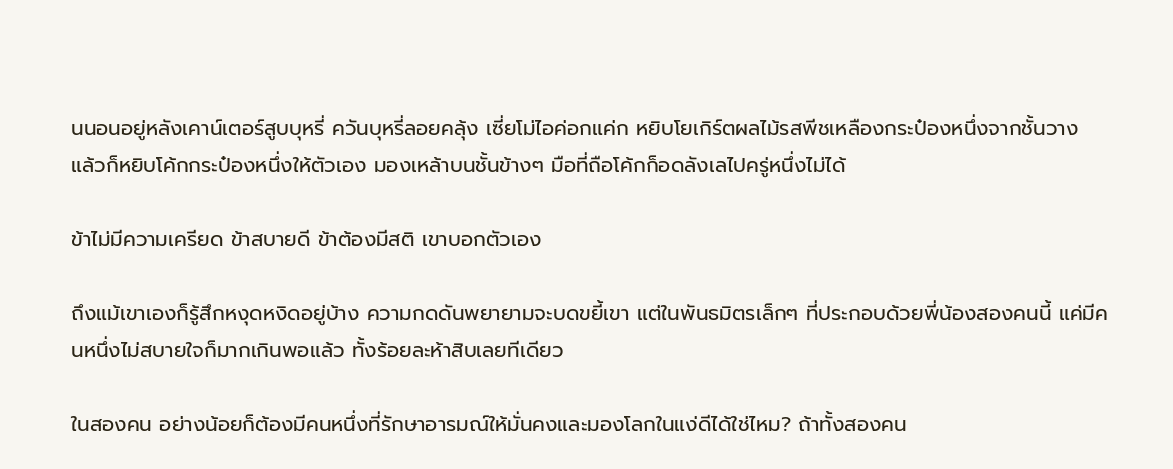นนอนอยู่หลังเคาน์เตอร์สูบบุหรี่ ควันบุหรี่ลอยคลุ้ง เซี่ยโม่ไอค่อกแค่ก หยิบโยเกิร์ตผลไม้รสพีชเหลืองกระป๋องหนึ่งจากชั้นวาง แล้วก็หยิบโค้กกระป๋องหนึ่งให้ตัวเอง มองเหล้าบนชั้นข้างๆ มือที่ถือโค้กก็อดลังเลไปครู่หนึ่งไม่ได้

ข้าไม่มีความเครียด ข้าสบายดี ข้าต้องมีสติ เขาบอกตัวเอง

ถึงแม้เขาเองก็รู้สึกหงุดหงิดอยู่บ้าง ความกดดันพยายามจะบดขยี้เขา แต่ในพันธมิตรเล็กๆ ที่ประกอบด้วยพี่น้องสองคนนี้ แค่มีคนหนึ่งไม่สบายใจก็มากเกินพอแล้ว ทั้งร้อยละห้าสิบเลยทีเดียว

ในสองคน อย่างน้อยก็ต้องมีคนหนึ่งที่รักษาอารมณ์ให้มั่นคงและมองโลกในแง่ดีได้ใช่ไหม? ถ้าทั้งสองคน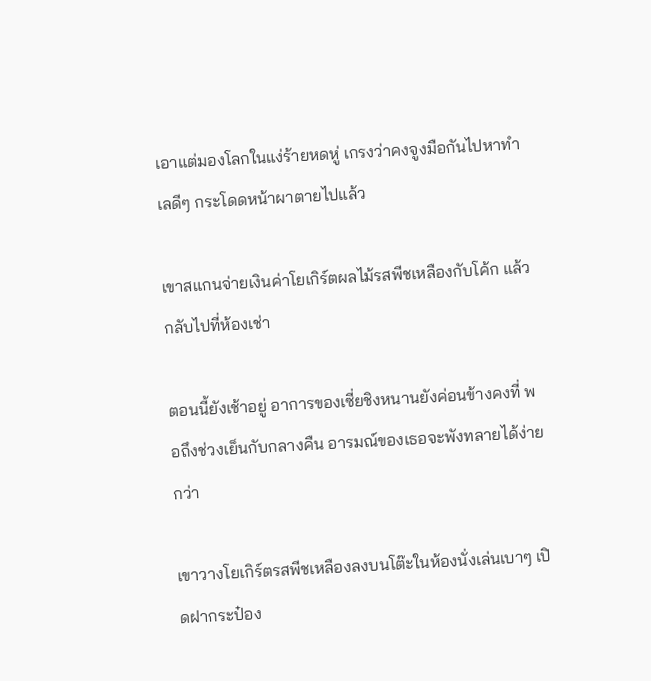เอาแต่มองโลกในแง่ร้ายหดหู่ เกรงว่าคงจูงมือกันไปหาทำเลดีๆ กระโดดหน้าผาตายไปแล้ว

เขาสแกนจ่ายเงินค่าโยเกิร์ตผลไม้รสพีชเหลืองกับโค้ก แล้วกลับไปที่ห้องเช่า

ตอนนี้ยังเช้าอยู่ อาการของเซี่ยชิงหนานยังค่อนข้างคงที่ พอถึงช่วงเย็นกับกลางคืน อารมณ์ของเธอจะพังทลายได้ง่ายกว่า

เขาวางโยเกิร์ตรสพีชเหลืองลงบนโต๊ะในห้องนั่งเล่นเบาๆ เปิดฝากระป๋อง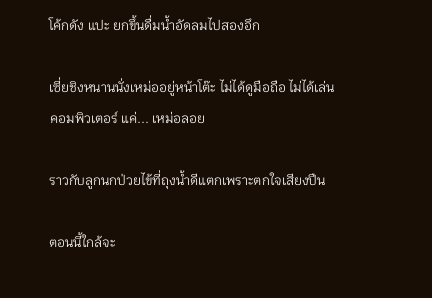โค้กดัง แปะ ยกขึ้นดื่มน้ำอัดลมไปสองอึก

เซี่ยชิงหนานนั่งเหม่ออยู่หน้าโต๊ะ ไม่ได้ดูมือถือ ไม่ได้เล่นคอมพิวเตอร์ แค่... เหม่อลอย

ราวกับลูกนกป่วยไข้ที่ถุงน้ำดีแตกเพราะตกใจเสียงปืน

ตอนนี้ใกล้จะ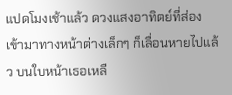แปดโมงเช้าแล้ว ดวงแสงอาทิตย์ที่ส่องเข้ามาทางหน้าต่างเล็กๆ ก็เลื่อนหายไปแล้ว บนใบหน้าเธอเหลื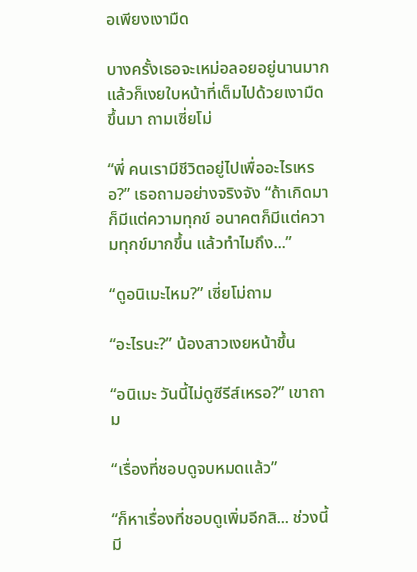อเพียงเงามืด

บางครั้งเธอจะเหม่อลอยอยู่นานมาก แล้วก็เงยใบหน้าที่เต็มไปด้วยเงามืดขึ้นมา ถามเซี่ยโม่

“พี่ คนเรามีชีวิตอยู่ไปเพื่ออะไรเหรอ?” เธอถามอย่างจริงจัง “ถ้าเกิดมาก็มีแต่ความทุกข์ อนาคตก็มีแต่ความทุกข์มากขึ้น แล้วทำไมถึง...”

“ดูอนิเมะไหม?” เซี่ยโม่ถาม

“อะไรนะ?” น้องสาวเงยหน้าขึ้น

“อนิเมะ วันนี้ไม่ดูซีรีส์เหรอ?” เขาถาม

“เรื่องที่ชอบดูจบหมดแล้ว”

“ก็หาเรื่องที่ชอบดูเพิ่มอีกสิ... ช่วงนี้มี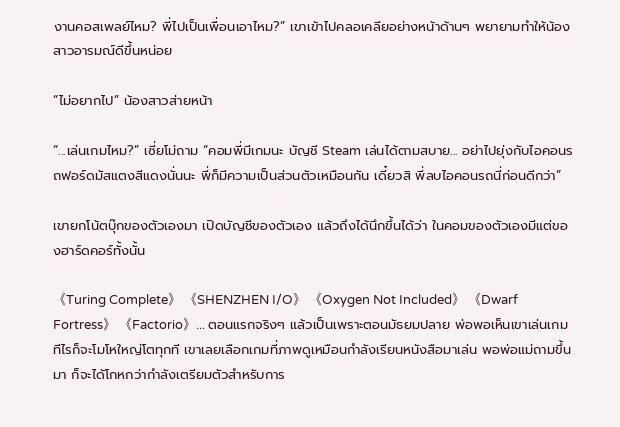งานคอสเพลย์ไหม? พี่ไปเป็นเพื่อนเอาไหม?” เขาเข้าไปคลอเคลียอย่างหน้าด้านๆ พยายามทำให้น้องสาวอารมณ์ดีขึ้นหน่อย

“ไม่อยากไป” น้องสาวส่ายหน้า

“...เล่นเกมไหม?” เซี่ยโม่ถาม “คอมพี่มีเกมนะ บัญชี Steam เล่นได้ตามสบาย... อย่าไปยุ่งกับไอคอนรถฟอร์ดมัสแตงสีแดงนั่นนะ พี่ก็มีความเป็นส่วนตัวเหมือนกัน เดี๋ยวสิ พี่ลบไอคอนรถนี่ก่อนดีกว่า”

เขายกโน้ตบุ๊กของตัวเองมา เปิดบัญชีของตัวเอง แล้วถึงได้นึกขึ้นได้ว่า ในคอมของตัวเองมีแต่ของฮาร์ดคอร์ทั้งนั้น

《Turing Complete》 《SHENZHEN I/O》 《Oxygen Not Included》 《Dwarf Fortress》 《Factorio》... ตอนแรกจริงๆ แล้วเป็นเพราะตอนมัธยมปลาย พ่อพอเห็นเขาเล่นเกมทีไรก็จะโมโหใหญ่โตทุกที เขาเลยเลือกเกมที่ภาพดูเหมือนกำลังเรียนหนังสือมาเล่น พอพ่อแม่ถามขึ้นมา ก็จะได้โกหกว่ากำลังเตรียมตัวสำหรับการ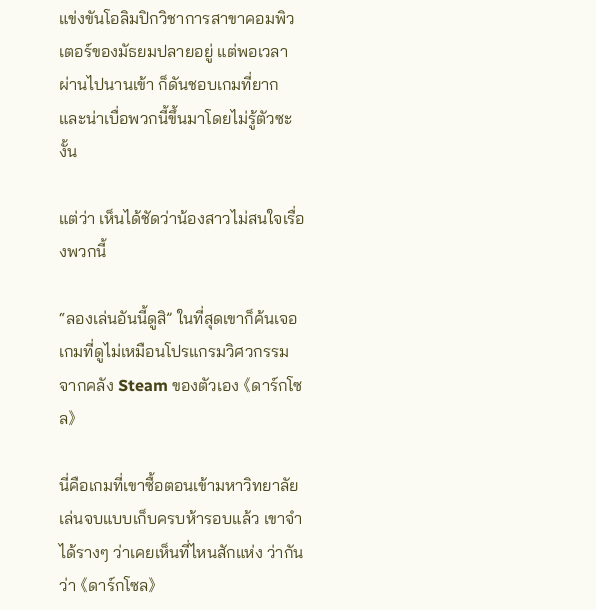แข่งขันโอลิมปิกวิชาการสาขาคอมพิวเตอร์ของมัธยมปลายอยู่ แต่พอเวลาผ่านไปนานเข้า ก็ดันชอบเกมที่ยากและน่าเบื่อพวกนี้ขึ้นมาโดยไม่รู้ตัวซะงั้น

แต่ว่า เห็นได้ชัดว่าน้องสาวไม่สนใจเรื่องพวกนี้

“ลองเล่นอันนี้ดูสิ” ในที่สุดเขาก็ค้นเจอเกมที่ดูไม่เหมือนโปรแกรมวิศวกรรมจากคลัง Steam ของตัวเอง 《ดาร์กโซล》

นี่คือเกมที่เขาซื้อตอนเข้ามหาวิทยาลัย เล่นจบแบบเก็บครบห้ารอบแล้ว เขาจำได้รางๆ ว่าเคยเห็นที่ไหนสักแห่ง ว่ากันว่า 《ดาร์กโซล》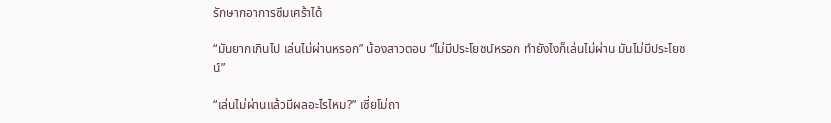รักษากอาการซึมเศร้าได้

“มันยากเกินไป เล่นไม่ผ่านหรอก” น้องสาวตอบ “ไม่มีประโยชน์หรอก ทำยังไงก็เล่นไม่ผ่าน มันไม่มีประโยชน์”

“เล่นไม่ผ่านแล้วมีผลอะไรไหม?” เซี่ยโม่ถา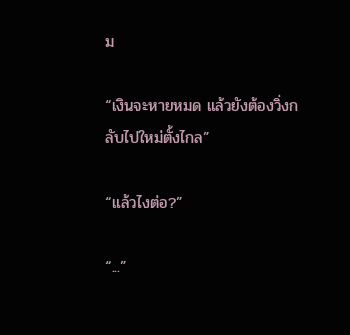ม

“เงินจะหายหมด แล้วยังต้องวิ่งกลับไปใหม่ตั้งไกล”

“แล้วไงต่อ?”

“...”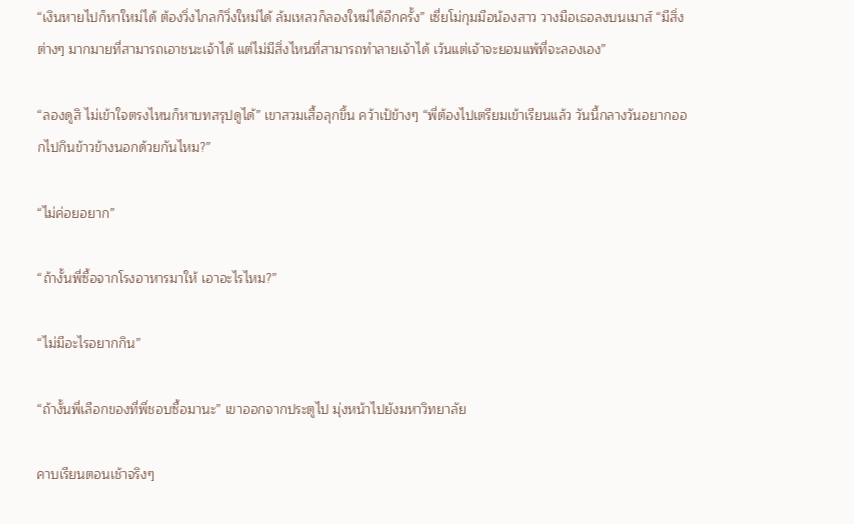“เงินหายไปก็หาใหม่ได้ ต้องวิ่งไกลก็วิ่งใหม่ได้ ล้มเหลวก็ลองใหม่ได้อีกครั้ง” เซี่ยโม่กุมมือน้องสาว วางมือเธอลงบนเมาส์ “มีสิ่งต่างๆ มากมายที่สามารถเอาชนะเจ้าได้ แต่ไม่มีสิ่งไหนที่สามารถทำลายเจ้าได้ เว้นแต่เจ้าจะยอมแพ้ที่จะลองเอง”

“ลองดูสิ ไม่เข้าใจตรงไหนก็หาบทสรุปดูได้” เขาสวมเสื้อลุกขึ้น คว้าเป้ข้างๆ “พี่ต้องไปเตรียมเข้าเรียนแล้ว วันนี้กลางวันอยากออกไปกินข้าวข้างนอกด้วยกันไหม?”

“ไม่ค่อยอยาก”

“ถ้างั้นพี่ซื้อจากโรงอาหารมาให้ เอาอะไรไหม?”

“ไม่มีอะไรอยากกิน”

“ถ้างั้นพี่เลือกของที่พี่ชอบซื้อมานะ” เขาออกจากประตูไป มุ่งหน้าไปยังมหาวิทยาลัย

คาบเรียนตอนเช้าจริงๆ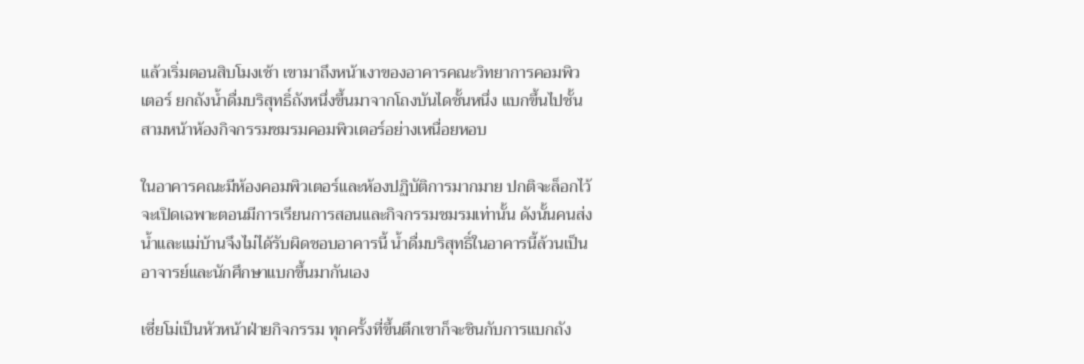แล้วเริ่มตอนสิบโมงเช้า เขามาถึงหน้าเงาของอาคารคณะวิทยาการคอมพิวเตอร์ ยกถังน้ำดื่มบริสุทธิ์ถังหนึ่งขึ้นมาจากโถงบันไดชั้นหนึ่ง แบกขึ้นไปชั้นสามหน้าห้องกิจกรรมชมรมคอมพิวเตอร์อย่างเหนื่อยหอบ

ในอาคารคณะมีห้องคอมพิวเตอร์และห้องปฏิบัติการมากมาย ปกติจะล็อกไว้ จะเปิดเฉพาะตอนมีการเรียนการสอนและกิจกรรมชมรมเท่านั้น ดังนั้นคนส่งน้ำและแม่บ้านจึงไม่ได้รับผิดชอบอาคารนี้ น้ำดื่มบริสุทธิ์ในอาคารนี้ล้วนเป็นอาจารย์และนักศึกษาแบกขึ้นมากันเอง

เซี่ยโม่เป็นหัวหน้าฝ่ายกิจกรรม ทุกครั้งที่ขึ้นตึกเขาก็จะชินกับการแบกถัง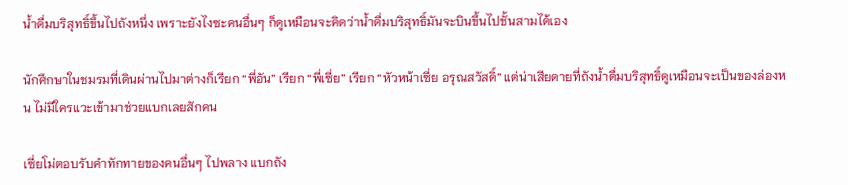น้ำดื่มบริสุทธิ์ขึ้นไปถังหนึ่ง เพราะยังไงซะคนอื่นๆ ก็ดูเหมือนจะคิดว่าน้ำดื่มบริสุทธิ์มันจะบินขึ้นไปชั้นสามได้เอง

นักศึกษาในชมรมที่เดินผ่านไปมาต่างก็เรียก “พี่อัน” เรียก “พี่เซี่ย” เรียก “หัวหน้าเซี่ย อรุณสวัสดิ์” แต่น่าเสียดายที่ถังน้ำดื่มบริสุทธิ์ดูเหมือนจะเป็นของล่องหน ไม่มีใครแวะเข้ามาช่วยแบกเลยสักคน

เซี่ยโม่ตอบรับคำทักทายของคนอื่นๆ ไปพลาง แบกถัง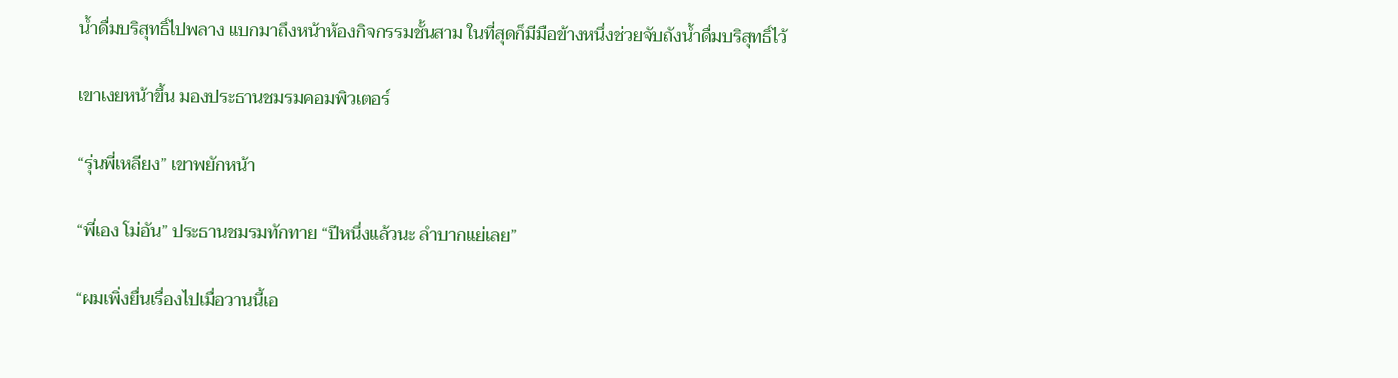น้ำดื่มบริสุทธิ์ไปพลาง แบกมาถึงหน้าห้องกิจกรรมชั้นสาม ในที่สุดก็มีมือข้างหนึ่งช่วยจับถังน้ำดื่มบริสุทธิ์ไว้

เขาเงยหน้าขึ้น มองประธานชมรมคอมพิวเตอร์

“รุ่นพี่เหลียง” เขาพยักหน้า

“พี่เอง โม่อัน” ประธานชมรมทักทาย “ปีหนึ่งแล้วนะ ลำบากแย่เลย”

“ผมเพิ่งยื่นเรื่องไปเมื่อวานนี้เอ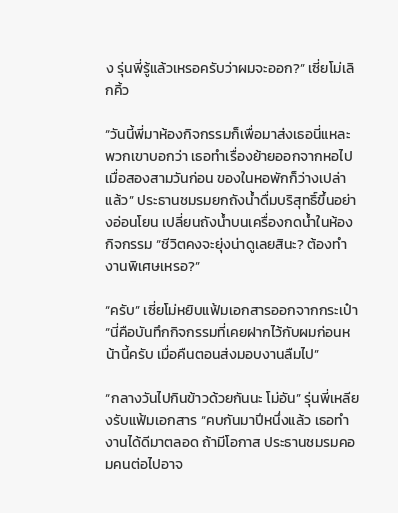ง รุ่นพี่รู้แล้วเหรอครับว่าผมจะออก?” เซี่ยโม่เลิกคิ้ว

“วันนี้พี่มาห้องกิจกรรมก็เพื่อมาส่งเธอนี่แหละ พวกเขาบอกว่า เธอทำเรื่องย้ายออกจากหอไปเมื่อสองสามวันก่อน ของในหอพักก็ว่างเปล่าแล้ว” ประธานชมรมยกถังน้ำดื่มบริสุทธิ์ขึ้นอย่างอ่อนโยน เปลี่ยนถังน้ำบนเครื่องกดน้ำในห้องกิจกรรม “ชีวิตคงจะยุ่งน่าดูเลยสินะ? ต้องทำงานพิเศษเหรอ?”

“ครับ” เซี่ยโม่หยิบแฟ้มเอกสารออกจากกระเป๋า “นี่คือบันทึกกิจกรรมที่เคยฝากไว้กับผมก่อนหน้านี้ครับ เมื่อคืนตอนส่งมอบงานลืมไป”

“กลางวันไปกินข้าวด้วยกันนะ โม่อัน” รุ่นพี่เหลียงรับแฟ้มเอกสาร “คบกันมาปีหนึ่งแล้ว เธอทำงานได้ดีมาตลอด ถ้ามีโอกาส ประธานชมรมคอมคนต่อไปอาจ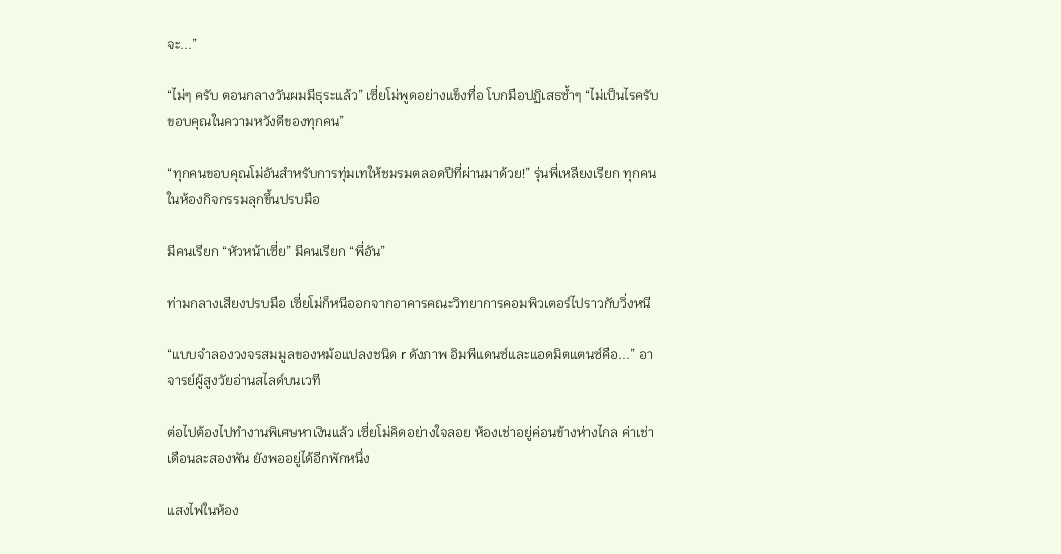จะ...”

“ไม่ๆ ครับ ตอนกลางวันผมมีธุระแล้ว” เซี่ยโม่พูดอย่างแข็งทื่อ โบกมือปฏิเสธซ้ำๆ “ไม่เป็นไรครับ ขอบคุณในความหวังดีของทุกคน”

“ทุกคนขอบคุณโม่อันสำหรับการทุ่มเทให้ชมรมตลอดปีที่ผ่านมาด้วย!” รุ่นพี่เหลียงเรียก ทุกคนในห้องกิจกรรมลุกขึ้นปรบมือ

มีคนเรียก “หัวหน้าเซี่ย” มีคนเรียก “พี่อัน”

ท่ามกลางเสียงปรบมือ เซี่ยโม่ก็หนีออกจากอาคารคณะวิทยาการคอมพิวเตอร์ไปราวกับวิ่งหนี

“แบบจำลองวงจรสมมูลของหม้อแปลงชนิด r ดังภาพ อิมพีแดนซ์และแอดมิตแตนซ์คือ...” อาจารย์ผู้สูงวัยอ่านสไลด์บนเวที

ต่อไปต้องไปทำงานพิเศษหาเงินแล้ว เซี่ยโม่คิดอย่างใจลอย ห้องเช่าอยู่ค่อนข้างห่างไกล ค่าเช่าเดือนละสองพัน ยังพออยู่ได้อีกพักหนึ่ง

แสงไฟในห้อง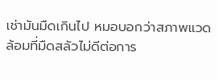เช่ามันมืดเกินไป หมอบอกว่าสภาพแวดล้อมที่มืดสลัวไม่ดีต่อการ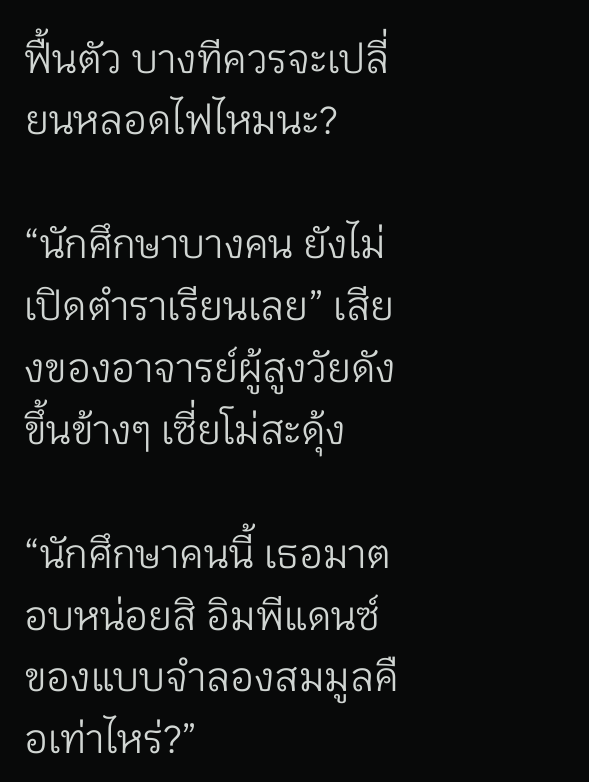ฟื้นตัว บางทีควรจะเปลี่ยนหลอดไฟไหมนะ?

“นักศึกษาบางคน ยังไม่เปิดตำราเรียนเลย” เสียงของอาจารย์ผู้สูงวัยดังขึ้นข้างๆ เซี่ยโม่สะดุ้ง

“นักศึกษาคนนี้ เธอมาตอบหน่อยสิ อิมพีแดนซ์ของแบบจำลองสมมูลคือเท่าไหร่?”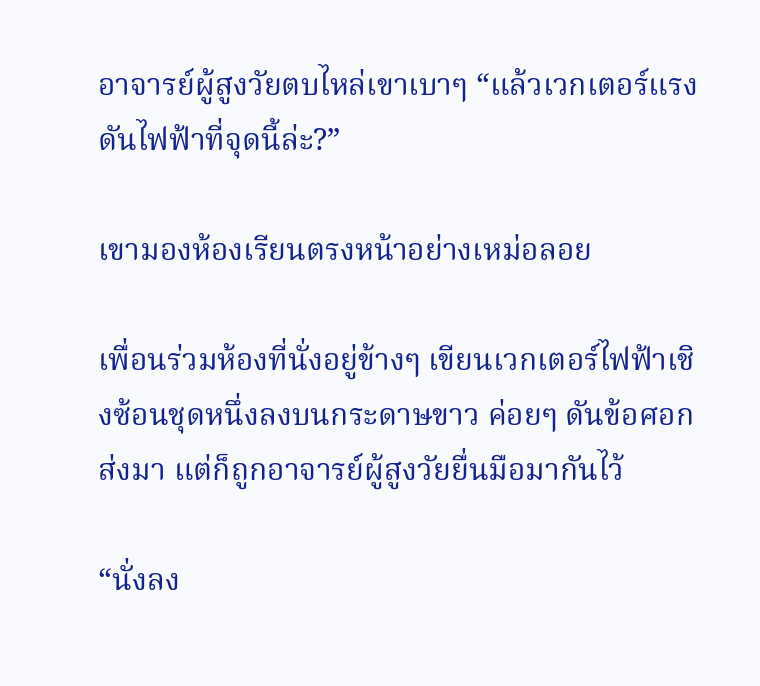อาจารย์ผู้สูงวัยตบไหล่เขาเบาๆ “แล้วเวกเตอร์แรงดันไฟฟ้าที่จุดนี้ล่ะ?”

เขามองห้องเรียนตรงหน้าอย่างเหม่อลอย

เพื่อนร่วมห้องที่นั่งอยู่ข้างๆ เขียนเวกเตอร์ไฟฟ้าเชิงซ้อนชุดหนึ่งลงบนกระดาษขาว ค่อยๆ ดันข้อศอกส่งมา แต่ก็ถูกอาจารย์ผู้สูงวัยยื่นมือมากันไว้

“นั่งลง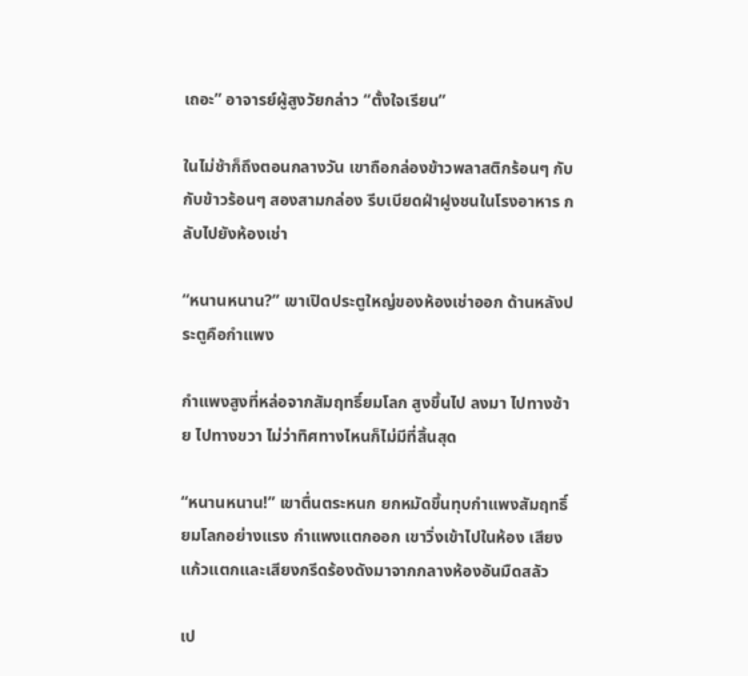เถอะ” อาจารย์ผู้สูงวัยกล่าว “ตั้งใจเรียน”

ในไม่ช้าก็ถึงตอนกลางวัน เขาถือกล่องข้าวพลาสติกร้อนๆ กับกับข้าวร้อนๆ สองสามกล่อง รีบเบียดฝ่าฝูงชนในโรงอาหาร กลับไปยังห้องเช่า

“หนานหนาน?” เขาเปิดประตูใหญ่ของห้องเช่าออก ด้านหลังประตูคือกำแพง

กำแพงสูงที่หล่อจากสัมฤทธิ์ยมโลก สูงขึ้นไป ลงมา ไปทางซ้าย ไปทางขวา ไม่ว่าทิศทางไหนก็ไม่มีที่สิ้นสุด

“หนานหนาน!” เขาตื่นตระหนก ยกหมัดขึ้นทุบกำแพงสัมฤทธิ์ยมโลกอย่างแรง กำแพงแตกออก เขาวิ่งเข้าไปในห้อง เสียงแก้วแตกและเสียงกรีดร้องดังมาจากกลางห้องอันมืดสลัว

เป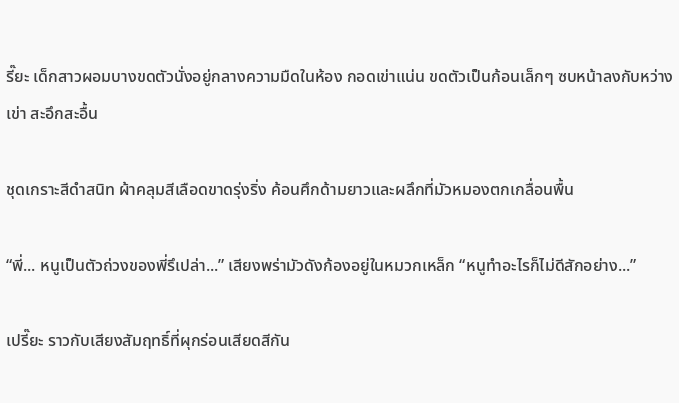รี๊ยะ เด็กสาวผอมบางขดตัวนั่งอยู่กลางความมืดในห้อง กอดเข่าแน่น ขดตัวเป็นก้อนเล็กๆ ซบหน้าลงกับหว่างเข่า สะอึกสะอื้น

ชุดเกราะสีดำสนิท ผ้าคลุมสีเลือดขาดรุ่งริ่ง ค้อนศึกด้ามยาวและผลึกที่มัวหมองตกเกลื่อนพื้น

“พี่... หนูเป็นตัวถ่วงของพี่รึเปล่า...” เสียงพร่ามัวดังก้องอยู่ในหมวกเหล็ก “หนูทำอะไรก็ไม่ดีสักอย่าง...”

เปรี๊ยะ ราวกับเสียงสัมฤทธิ์ที่ผุกร่อนเสียดสีกัน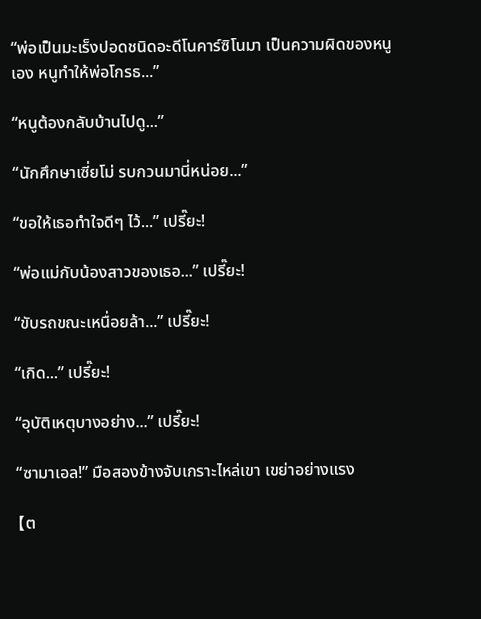“พ่อเป็นมะเร็งปอดชนิดอะดีโนคาร์ซิโนมา เป็นความผิดของหนูเอง หนูทำให้พ่อโกรธ...”

“หนูต้องกลับบ้านไปดู...”

“นักศึกษาเซี่ยโม่ รบกวนมานี่หน่อย...”

“ขอให้เธอทำใจดีๆ ไว้...” เปรี๊ยะ!

“พ่อแม่กับน้องสาวของเธอ...” เปรี๊ยะ!

“ขับรถขณะเหนื่อยล้า...” เปรี๊ยะ!

“เกิด...” เปรี๊ยะ!

“อุบัติเหตุบางอย่าง...” เปรี๊ยะ!

“ซามาเอล!” มือสองข้างจับเกราะไหล่เขา เขย่าอย่างแรง

【ต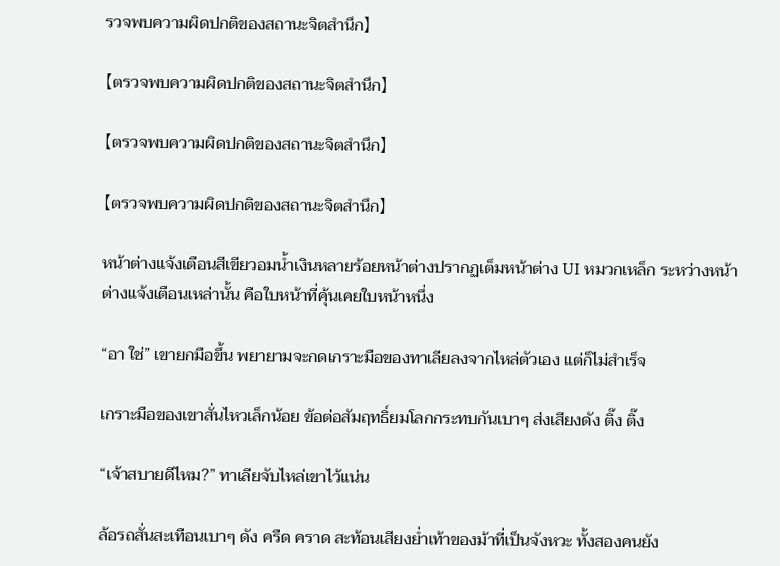รวจพบความผิดปกติของสถานะจิตสำนึก】

【ตรวจพบความผิดปกติของสถานะจิตสำนึก】

【ตรวจพบความผิดปกติของสถานะจิตสำนึก】

【ตรวจพบความผิดปกติของสถานะจิตสำนึก】

หน้าต่างแจ้งเตือนสีเขียวอมน้ำเงินหลายร้อยหน้าต่างปรากฏเต็มหน้าต่าง UI หมวกเหล็ก ระหว่างหน้าต่างแจ้งเตือนเหล่านั้น คือใบหน้าที่คุ้นเคยใบหน้าหนึ่ง

“อา ใช่” เขายกมือขึ้น พยายามจะกดเกราะมือของทาเลียลงจากไหล่ตัวเอง แต่ก็ไม่สำเร็จ

เกราะมือของเขาสั่นไหวเล็กน้อย ข้อต่อสัมฤทธิ์ยมโลกกระทบกันเบาๆ ส่งเสียงดัง ติ๊ง ติ๊ง

“เจ้าสบายดีไหม?” ทาเลียจับไหล่เขาไว้แน่น

ล้อรถสั่นสะเทือนเบาๆ ดัง ครืด คราด สะท้อนเสียงย่ำเท้าของม้าที่เป็นจังหวะ ทั้งสองคนยัง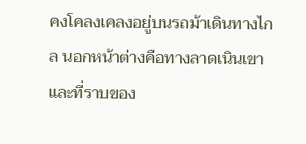คงโคลงเคลงอยู่บนรถม้าเดินทางไกล นอกหน้าต่างคือทางลาดเนินเขาและที่ราบของ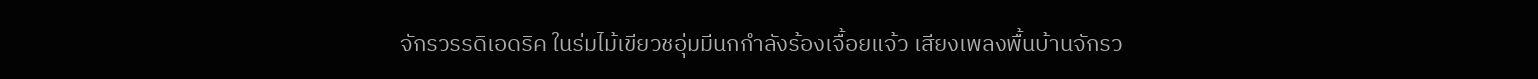จักรวรรดิเอดริค ในร่มไม้เขียวชอุ่มมีนกกำลังร้องเจื้อยแจ้ว เสียงเพลงพื้นบ้านจักรว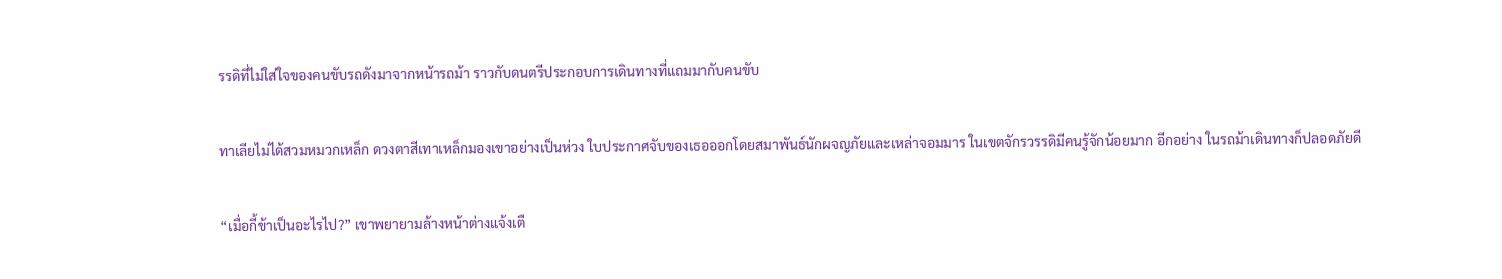รรดิที่ไม่ใส่ใจของคนขับรถดังมาจากหน้ารถม้า ราวกับดนตรีประกอบการเดินทางที่แถมมากับคนขับ

ทาเลียไม่ได้สวมหมวกเหล็ก ดวงตาสีเทาเหล็กมองเขาอย่างเป็นห่วง ใบประกาศจับของเธอออกโดยสมาพันธ์นักผจญภัยและเหล่าจอมมาร ในเขตจักรวรรดิมีคนรู้จักน้อยมาก อีกอย่าง ในรถม้าเดินทางก็ปลอดภัยดี

“เมื่อกี้ข้าเป็นอะไรไป?” เขาพยายามล้างหน้าต่างแจ้งเตื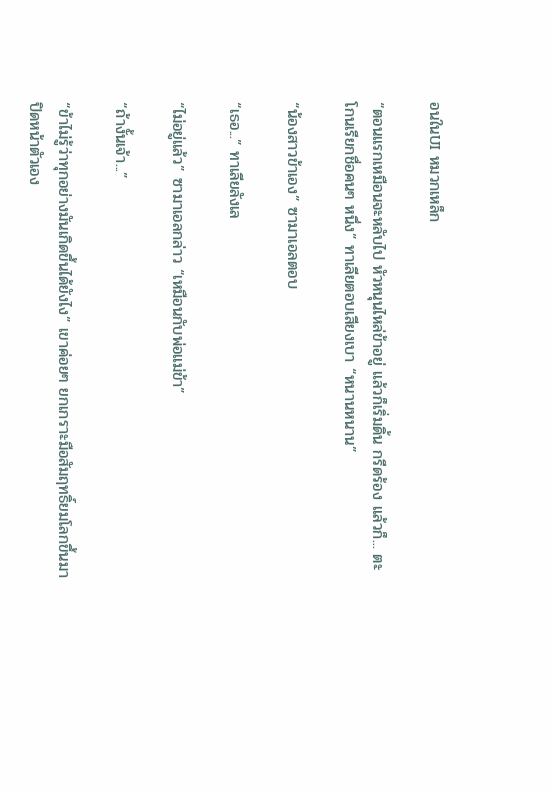อนในUI หมวกเหล็ก

“ตอนแรกเหมือนจะหลับไป หัวหนุนไหล่ข้าอยู่ แล้วก็เริ่มดิ้น กรีดร้อง แล้วก็... ตะโกนเรียกชื่อคนๆ หนึ่ง” ทาเลียตอบเสียงเบา “หนานหนาน”

“น้องสาวข้าเอง” ซามาเอลตอบ

“เธอ...” ทาเลียลังเล

“ไม่อยู่แล้ว” ซามาเอลกล่าว “เหมือนกับพ่อแม่ข้า”

“ถ้างั้นเจ้า...”

“ข้าไม่รู้ว่าทุกอย่างมันเกิดขึ้นได้ยังไง” เขาค่อยๆ ยกเกราะมือสัมฤทธิ์ยมโลกขึ้นมาปิดหน้าตัวเอง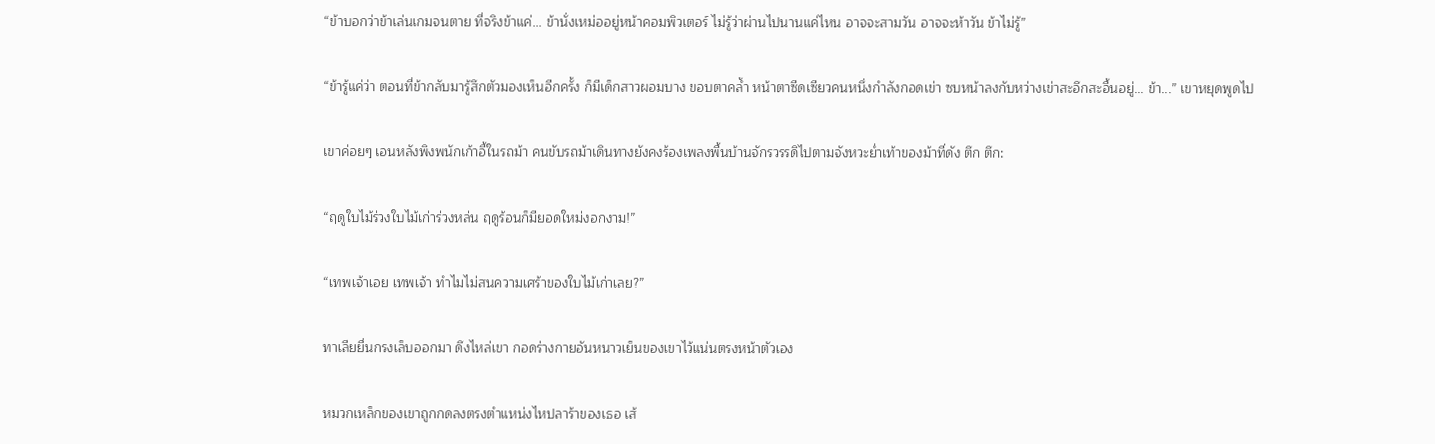“ข้าบอกว่าข้าเล่นเกมจนตาย ที่จริงข้าแค่... ข้านั่งเหม่ออยู่หน้าคอมพิวเตอร์ ไม่รู้ว่าผ่านไปนานแค่ไหน อาจจะสามวัน อาจจะห้าวัน ข้าไม่รู้”

“ข้ารู้แค่ว่า ตอนที่ข้ากลับมารู้สึกตัวมองเห็นอีกครั้ง ก็มีเด็กสาวผอมบาง ขอบตาคล้ำ หน้าตาซีดเซียวคนหนึ่งกำลังกอดเข่า ซบหน้าลงกับหว่างเข่าสะอึกสะอื้นอยู่... ข้า...” เขาหยุดพูดไป

เขาค่อยๆ เอนหลังพิงพนักเก้าอี้ในรถม้า คนขับรถม้าเดินทางยังคงร้องเพลงพื้นบ้านจักรวรรดิไปตามจังหวะย่ำเท้าของม้าที่ดัง ตึก ตึก:

“ฤดูใบไม้ร่วงใบไม้เก่าร่วงหล่น ฤดูร้อนก็มียอดใหม่งอกงาม!”

“เทพเจ้าเอย เทพเจ้า ทำไมไม่สนความเศร้าของใบไม้เก่าเลย?”

ทาเลียยื่นกรงเล็บออกมา ดึงไหล่เขา กอดร่างกายอันหนาวเย็นของเขาไว้แน่นตรงหน้าตัวเอง

หมวกเหล็กของเขาถูกกดลงตรงตำแหน่งไหปลาร้าของเธอ เส้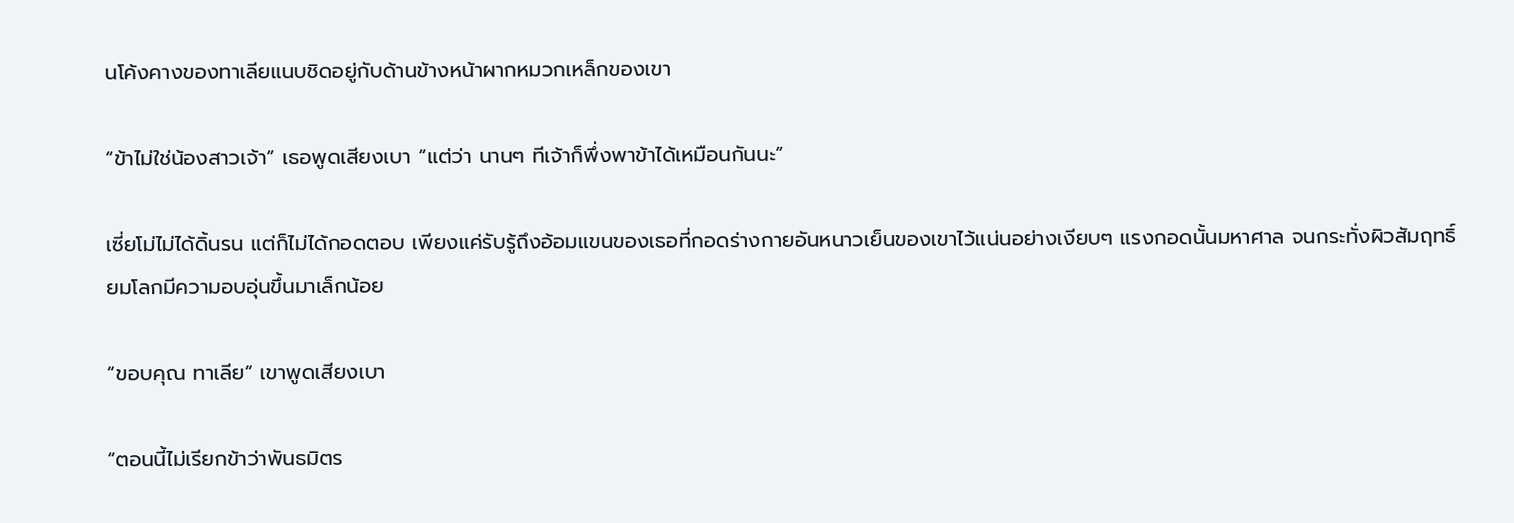นโค้งคางของทาเลียแนบชิดอยู่กับด้านข้างหน้าผากหมวกเหล็กของเขา

“ข้าไม่ใช่น้องสาวเจ้า” เธอพูดเสียงเบา “แต่ว่า นานๆ ทีเจ้าก็พึ่งพาข้าได้เหมือนกันนะ”

เซี่ยโม่ไม่ได้ดิ้นรน แต่ก็ไม่ได้กอดตอบ เพียงแค่รับรู้ถึงอ้อมแขนของเธอที่กอดร่างกายอันหนาวเย็นของเขาไว้แน่นอย่างเงียบๆ แรงกอดนั้นมหาศาล จนกระทั่งผิวสัมฤทธิ์ยมโลกมีความอบอุ่นขึ้นมาเล็กน้อย

“ขอบคุณ ทาเลีย” เขาพูดเสียงเบา

“ตอนนี้ไม่เรียกข้าว่าพันธมิตร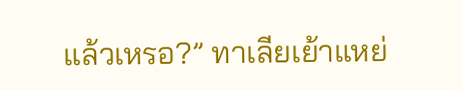แล้วเหรอ?” ทาเลียเย้าแหย่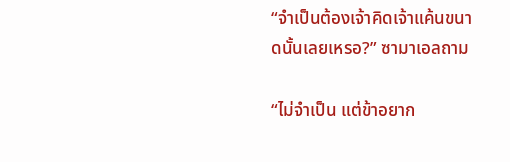“จำเป็นต้องเจ้าคิดเจ้าแค้นขนาดนั้นเลยเหรอ?” ซามาเอลถาม

“ไม่จำเป็น แต่ข้าอยาก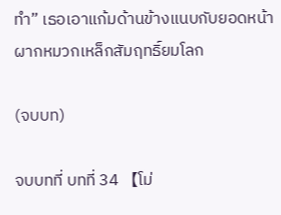ทำ” เธอเอาแก้มด้านข้างแนบกับยอดหน้าผากหมวกเหล็กสัมฤทธิ์ยมโลก

(จบบท)

จบบทที่ บทที่ 34 【โม่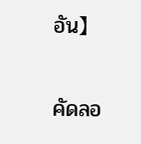อัน】

คัดลอ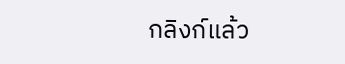กลิงก์แล้ว